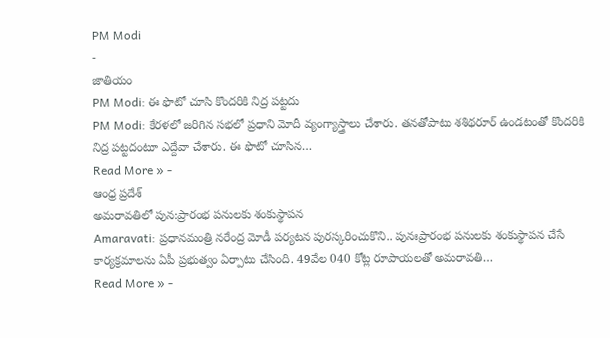PM Modi
-
జాతియం
PM Modi: ఈ ఫొటో చూసి కొందరికి నిద్ర పట్టదు
PM Modi: కేరళలో జరిగిన సభలో ప్రధాని మోదీ వ్యంగ్యాస్త్రాలు చేశారు. తనతోపాటు శశిథరూర్ ఉండటంతో కొందరికి నిద్ర పట్టదంటూ ఎద్దేవా చేశారు. ఈ ఫొటో చూసిన…
Read More » -
ఆంధ్ర ప్రదేశ్
అమరావతిలో పున:ప్రారంభ పనులకు శంకుస్థాపన
Amaravati: ప్రధానమంత్రి నరేంద్ర మోడీ పర్యటన పురస్కరించుకొని.. పునఃప్రారంభ పనులకు శంకుస్థాపన చేసే కార్యక్రమాలను ఏపీ ప్రభుత్వం ఏర్పాటు చేసింది. 49వేల 040 కోట్ల రూపాయలతో అమరావతి…
Read More » -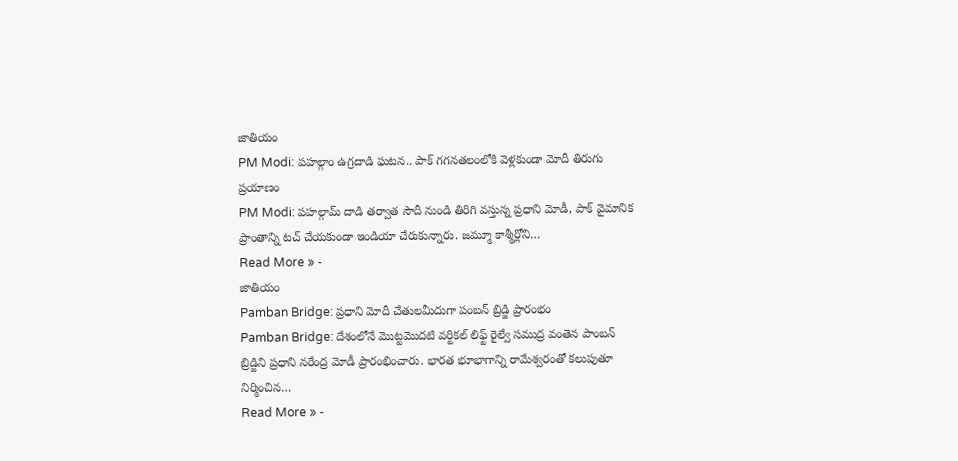జాతియం
PM Modi: పహల్గాం ఉగ్రదాడి ఘటన.. పాక్ గగనతలంలోకి వెళ్లకుండా మోదీ తిరుగు ప్రయాణం
PM Modi: పహల్గామ్ దాడి తర్వాత సౌదీ నుండి తిరిగి వస్తున్న ప్రధాని మోడీ, పాక్ వైమానిక ప్రాంతాన్ని టచ్ చేయకుండా ఇండియా చేరుకున్నారు. జమ్మూ కాశ్మీర్లోని…
Read More » -
జాతియం
Pamban Bridge: ప్రధాని మోదీ చేతులమీదుగా పంబన్ బ్రిడ్జి ప్రారంభం
Pamban Bridge: దేశంలోనే మొట్టమొదటి వర్టికల్ లిఫ్ట్ రైల్వే సముద్ర వంతెన పాంబన్ బ్రిడ్జిని ప్రధాని నరేంద్ర మోడీ ప్రారంభించారు. భారత భూభాగాన్ని రామేశ్వరంతో కలుపుతూ నిర్మించిన…
Read More » -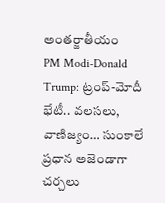అంతర్జాతీయం
PM Modi-Donald Trump: ట్రంప్-మోదీ భేటీ.. వలసలు, వాణిజ్యం… సుంకాలే ప్రధాన అజెండాగా చర్చలు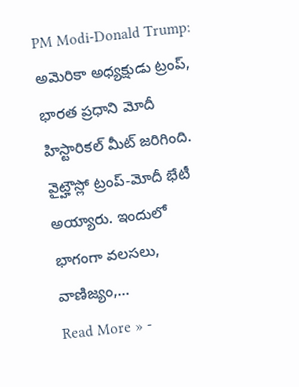PM Modi-Donald Trump: అమెరికా అధ్యక్షుడు ట్రంప్, భారత ప్రధాని మోదీ హిస్టారికల్ మీట్ జరిగింది. వైట్హౌస్లో ట్రంప్-మోదీ భేటీ అయ్యారు. ఇందులో భాగంగా వలసలు, వాణిజ్యం,…
Read More » -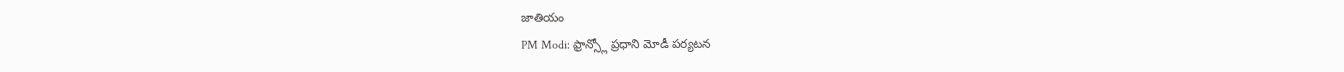జాతియం
PM Modi: ఫ్రాన్స్లో ప్రధాని మోడీ పర్యటన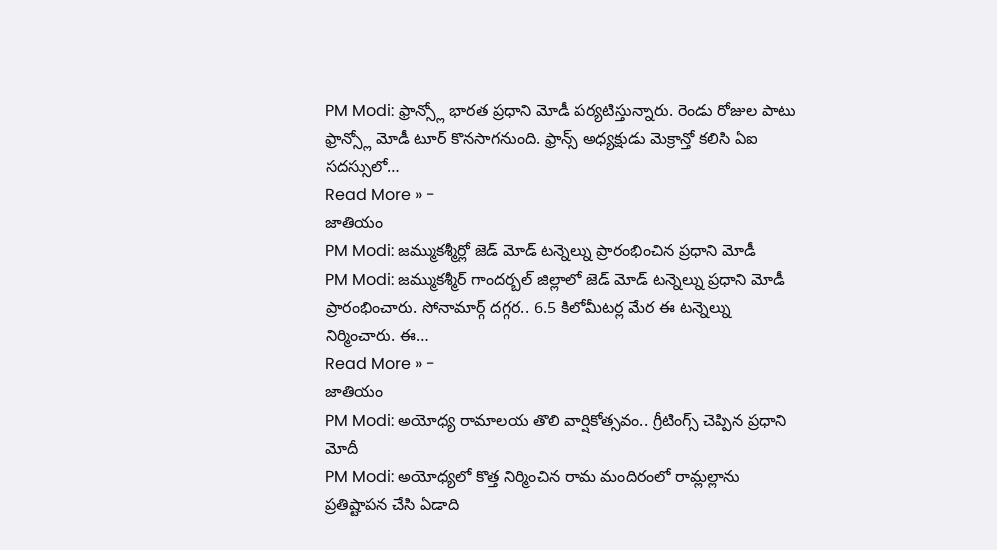PM Modi: ఫ్రాన్స్లో భారత ప్రధాని మోడీ పర్యటిస్తున్నారు. రెండు రోజుల పాటు ఫ్రాన్స్లో మోడీ టూర్ కొనసాగనుంది. ఫ్రాన్స్ అధ్యక్షుడు మెక్రాన్తో కలిసి ఏఐ సదస్సులో…
Read More » -
జాతియం
PM Modi: జమ్ముకశ్మీర్లో జెడ్ మోడ్ టన్నెల్ను ప్రారంభించిన ప్రధాని మోడీ
PM Modi: జమ్ముకశ్మీర్ గాందర్బల్ జిల్లాలో జెడ్ మోడ్ టన్నెల్ను ప్రధాని మోడీ ప్రారంభించారు. సోనామార్గ్ దగ్గర.. 6.5 కిలోమీటర్ల మేర ఈ టన్నెల్ను నిర్మించారు. ఈ…
Read More » -
జాతియం
PM Modi: అయోధ్య రామాలయ తొలి వార్షికోత్సవం.. గ్రీటింగ్స్ చెప్పిన ప్రధాని మోదీ
PM Modi: అయోధ్యలో కొత్త నిర్మించిన రామ మందిరంలో రామ్లల్లాను ప్రతిష్టాపన చేసి ఏడాది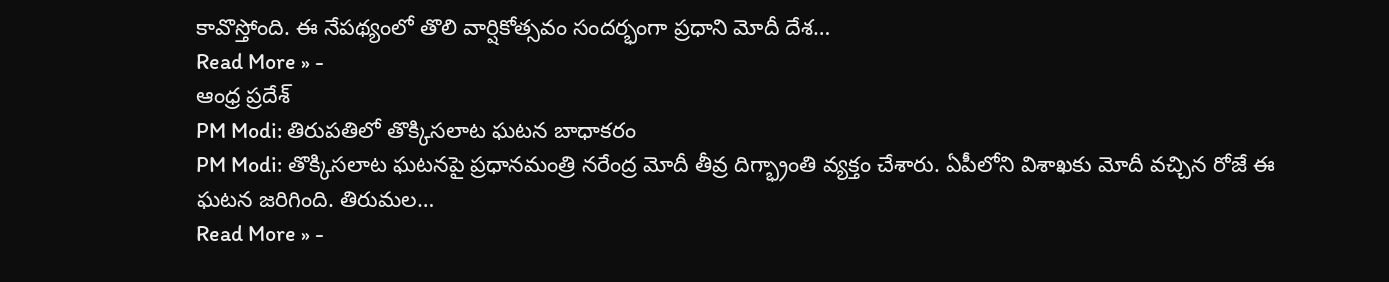కావొస్తోంది. ఈ నేపథ్యంలో తొలి వార్షికోత్సవం సందర్భంగా ప్రధాని మోదీ దేశ…
Read More » -
ఆంధ్ర ప్రదేశ్
PM Modi: తిరుపతిలో తొక్కిసలాట ఘటన బాధాకరం
PM Modi: తొక్కిసలాట ఘటనపై ప్రధానమంత్రి నరేంద్ర మోదీ తీవ్ర దిగ్భ్రాంతి వ్యక్తం చేశారు. ఏపీలోని విశాఖకు మోదీ వచ్చిన రోజే ఈ ఘటన జరిగింది. తిరుమల…
Read More » -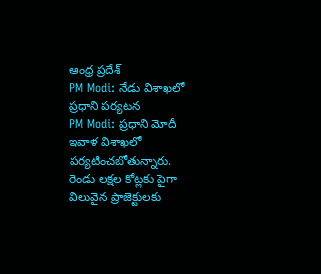ఆంధ్ర ప్రదేశ్
PM Modi: నేడు విశాఖలో ప్రధాని పర్యటన
PM Modi: ప్రధాని మోదీ ఇవాళ విశాఖలో పర్యటించబోతున్నారు. రెండు లక్షల కోట్లకు పైగా విలువైన ప్రాజెక్టులకు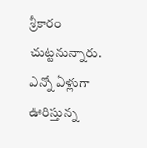శ్రీకారం చుట్టనున్నారు. ఎన్నో ఏళ్లుగా ఊరిస్తున్న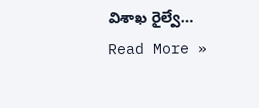విశాఖ రైల్వే…
Read More »